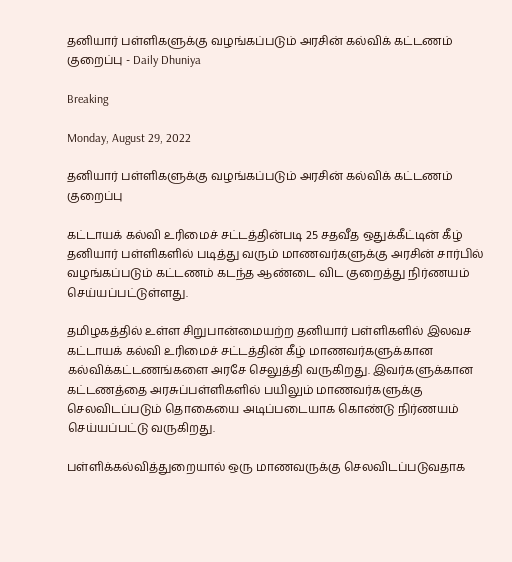தனியார் பள்ளிகளுக்கு வழங்கப்படும் அரசின் கல்விக் கட்டணம் குறைப்பு - Daily Dhuniya

Breaking

Monday, August 29, 2022

தனியார் பள்ளிகளுக்கு வழங்கப்படும் அரசின் கல்விக் கட்டணம் குறைப்பு

கட்டாயக் கல்வி உரிமைச் சட்டத்தின்படி 25 சதவீத ஒதுக்கீட்டின் கீழ் தனியார் பள்ளிகளில் படித்து வரும் மாணவர்களுக்கு அரசின் சார்பில் வழங்கப்படும் கட்டணம் கடந்த ஆண்டை விட குறைத்து நிர்ணயம் செய்யப்பட்டுள்ளது.

தமிழகத்தில் உள்ள சிறுபான்மையற்ற தனியார் பள்ளிகளில் இலவச கட்டாயக் கல்வி உரிமைச் சட்டத்தின் கீழ் மாணவர்களுக்கான கல்விக்கட்டணங்களை அரசே செலுத்தி வருகிறது. இவர்களுக்கான கட்டணத்தை அரசுப்பள்ளிகளில் பயிலும் மாணவர்களுக்கு செலவிடப்படும் தொகையை அடிப்படையாக கொண்டு நிர்ணயம் செய்யப்பட்டு வருகிறது.

பள்ளிக்கல்வித்துறையால் ஒரு மாணவருக்கு செலவிடப்படுவதாக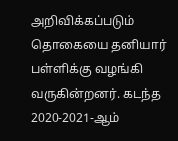அறிவிக்கப்படும் தொகையை தனியார் பள்ளிக்கு வழங்கி வருகின்றனர். கடந்த 2020-2021-ஆம்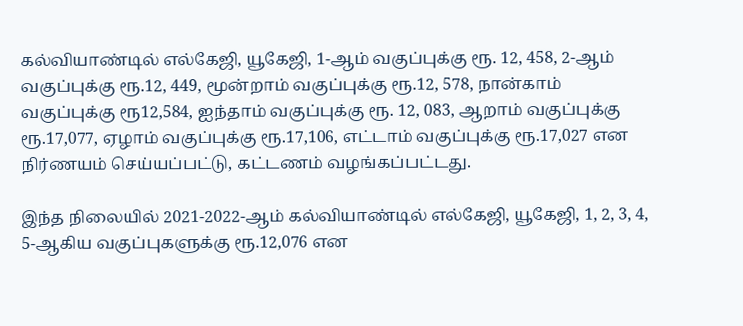கல்வியாண்டில் எல்கேஜி, யூகேஜி, 1-ஆம் வகுப்புக்கு ரூ. 12, 458, 2-ஆம் வகுப்புக்கு ரூ.12, 449, மூன்றாம் வகுப்புக்கு ரூ.12, 578, நான்காம் வகுப்புக்கு ரூ12,584, ஐந்தாம் வகுப்புக்கு ரூ. 12, 083, ஆறாம் வகுப்புக்கு ரூ.17,077, ஏழாம் வகுப்புக்கு ரூ.17,106, எட்டாம் வகுப்புக்கு ரூ.17,027 என நிர்ணயம் செய்யப்பட்டு, கட்டணம் வழங்கப்பட்டது.

இந்த நிலையில் 2021-2022-ஆம் கல்வியாண்டில் எல்கேஜி, யூகேஜி, 1, 2, 3, 4, 5-ஆகிய வகுப்புகளுக்கு ரூ.12,076 என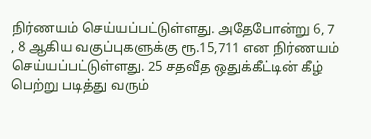நிர்ணயம் செய்யப்பட்டுள்ளது. அதேபோன்று 6, 7 , 8 ஆகிய வகுப்புகளுக்கு ரூ.15,711 என நிர்ணயம் செய்யப்பட்டுள்ளது. 25 சதவீத ஒதுக்கீட்டின் கீழ் பெற்று படித்து வரும்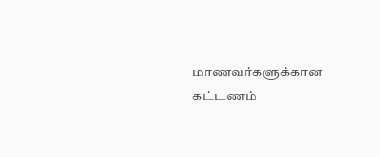மாணவர்களுக்கான கட்டணம்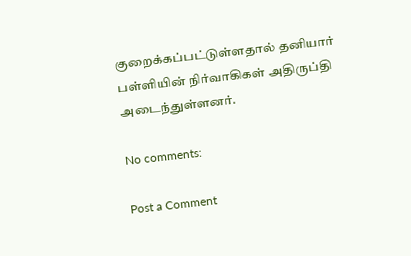குறைக்கப்பட்டுள்ளதால் தனியார் பள்ளியின் நிர்வாகிகள் அதிருப்தி அடைந்துள்ளனர்.

No comments:

Post a Comment